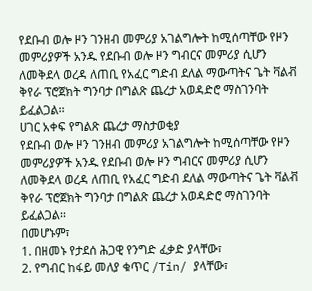የደቡብ ወሎ ዞን ገንዘብ መምሪያ አገልግሎት ከሚሰጣቸው የዞን መምሪያዎች አንዱ የደቡብ ወሎ ዞን ግብርና መምሪያ ሲሆን ለመቅደላ ወረዳ ለጠቢ የአፈር ግድብ ደለል ማውጣትና ጌት ቫልቭ ቅየራ ፕሮጀክት ግንባታ በግልጽ ጨረታ አወዳድሮ ማስገንባት ይፈልጋል፡፡
ሀገር አቀፍ የግልጽ ጨረታ ማስታወቂያ
የደቡብ ወሎ ዞን ገንዘብ መምሪያ አገልግሎት ከሚሰጣቸው የዞን መምሪያዎች አንዱ የደቡብ ወሎ ዞን ግብርና መምሪያ ሲሆን ለመቅደላ ወረዳ ለጠቢ የአፈር ግድብ ደለል ማውጣትና ጌት ቫልቭ ቅየራ ፕሮጀክት ግንባታ በግልጽ ጨረታ አወዳድሮ ማስገንባት ይፈልጋል፡፡
በመሆኑም፣
1. በዘመኑ የታደሰ ሕጋዊ የንግድ ፈቃድ ያላቸው፣
2. የግብር ከፋይ መለያ ቁጥር /Tin/ ያላቸው፣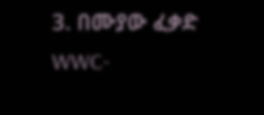3. በሙያው ፈቃድ WWC-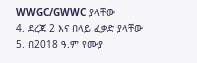WWGC/GWWC ያላቸው
4. ደረጃ 2 እና በላይ ፈቃድ ያላቸው
5. በ2018 ዓ.ም የሙያ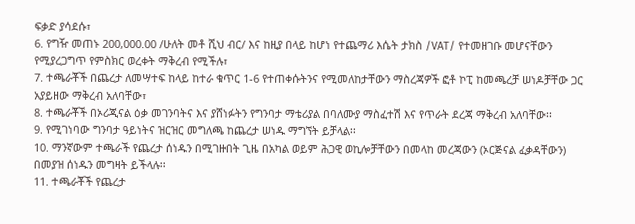ፍቃድ ያሳደሱ፣
6. የግዥ መጠኑ 200,000.00 /ሁለት መቶ ሺህ ብር/ እና ከዚያ በላይ ከሆነ የተጨማሪ እሴት ታክስ /VAT/ የተመዘገቡ መሆናቸውን የሚያረጋግጥ የምስክር ወረቀት ማቅረብ የሚችሉ፣
7. ተጫራቾች በጨረታ ለመሣተፍ ከላይ ከተራ ቁጥር 1-6 የተጠቀሱትንና የሚመለከታቸውን ማስረጃዎች ፎቶ ኮፒ ከመጫረቻ ሠነዶቻቸው ጋር አያይዘው ማቅረብ አለባቸው፣
8. ተጫራቾች በኦሪጂናል ዕቃ መገንባትና እና ያሸነፉትን የግንባታ ማቴሪያል በባለሙያ ማስፈተሽ እና የጥራት ደረጃ ማቅረብ አለባቸው፡፡
9. የሚገነባው ግንባታ ዓይነትና ዝርዝር መግለጫ ከጨረታ ሠነዱ ማግኘት ይቻላል፡፡
10. ማንኛውም ተጫራች የጨረታ ሰነዱን በሚገዙበት ጊዜ በአካል ወይም ሕጋዊ ወኪሎቻቸውን በመላከ መረጃውን (ኦርጅናል ፈቃዳቸውን) በመያዝ ሰነዱን መግዛት ይችላሉ፡፡
11. ተጫራቾች የጨረታ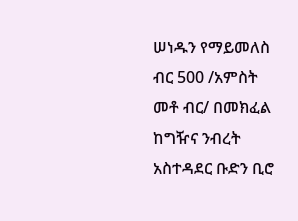ሠነዱን የማይመለስ ብር 500 /አምስት መቶ ብር/ በመክፈል ከግዥና ንብረት አስተዳደር ቡድን ቢሮ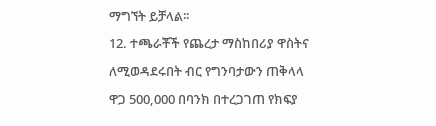ማግኘት ይቻላል፡፡
12. ተጫራቾች የጨረታ ማስከበሪያ ዋስትና ለሚወዳደሩበት ብር የግንባታውን ጠቅላላ ዋጋ 500,000 በባንክ በተረጋገጠ የክፍያ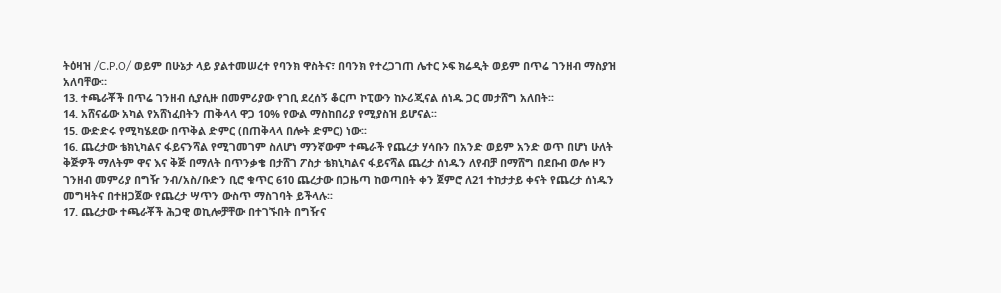ትዕዛዝ /C.P.O/ ወይም በሁኔታ ላይ ያልተመሠረተ የባንክ ዋስትና፣ በባንክ የተረጋገጠ ሌተር ኦፍ ክሬዲት ወይም በጥሬ ገንዘብ ማስያዝ አለባቸው።
13. ተጫራቾች በጥሬ ገንዘብ ሲያሲዙ በመምሪያው የገቢ ደረሰኝ ቆርጦ ኮፒውን ከኦሪጂናል ሰነዱ ጋር መታሸግ አለበት፡፡
14. አሸናፊው አካል የአሸነፈበትን ጠቅላላ ዋጋ 10% የውል ማስከበሪያ የሚያስዝ ይሆናል፡፡
15. ውድድሩ የሚካሄደው በጥቅል ድምር (በጠቅላላ በሎት ድምር) ነው፡፡
16. ጨረታው ቴክኒካልና ፋይናንሻል የሚገመገም ስለሆነ ማንኛውም ተጫራች የጨረታ ሃሳቡን በአንድ ወይም አንድ ወጥ በሆነ ሁለት ቅጅዎች ማለትም ዋና እና ቅጅ በማለት በጥንቃቄ በታሸገ ፖስታ ቴክኒካልና ፋይናሻል ጨረታ ሰነዱን ለየብቻ በማሸግ በደቡብ ወሎ ዞን ገንዘብ መምሪያ በግዥ ንብ/አስ/ቡድን ቢሮ ቁጥር 610 ጨረታው በጋዜጣ ከወጣበት ቀን ጀምሮ ለ21 ተከታታይ ቀናት የጨረታ ሰነዱን መግዛትና በተዘጋጀው የጨረታ ሣጥን ውስጥ ማስገባት ይችላሉ፡፡
17. ጨረታው ተጫራቾች ሕጋዊ ወኪሎቻቸው በተገኙበት በግዥና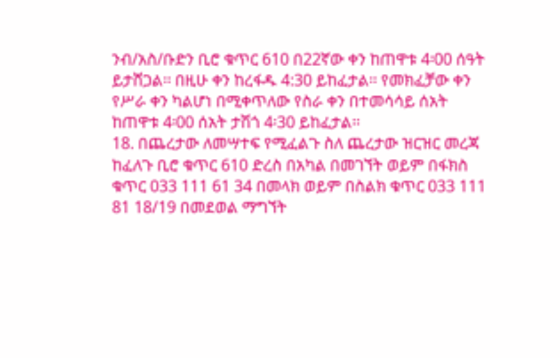ንብ/አስ/ቡድን ቢሮ ቁጥር 610 በ22ኛው ቀን ከጠዋቱ 4፡00 ሰዓት ይታሸጋል፡፡ በዚሁ ቀን ከረፋዱ 4:30 ይከፈታል፡፡ የመክፈቻው ቀን የሥራ ቀን ካልሆነ በሚቀጥለው የስራ ቀን በተመሳሳይ ሰአት ከጠዋቱ 4፡00 ሰአት ታሽጎ 4፡30 ይከፈታል፡፡
18. በጨረታው ለመሣተፍ የሚፈልጉ ስለ ጨረታው ዝርዝር መረጃ ከፈለጉ ቢሮ ቁጥር 610 ድረስ በአካል በመገኘት ወይም በፋክስ ቁጥር 033 111 61 34 በመላክ ወይም በስልክ ቁጥር 033 111 81 18/19 በመደወል ማግኘት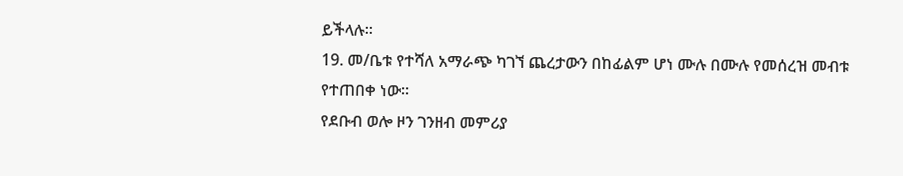ይችላሉ፡፡
19. መ/ቤቱ የተሻለ አማራጭ ካገኘ ጨረታውን በከፊልም ሆነ ሙሉ በሙሉ የመሰረዝ መብቱ የተጠበቀ ነው።
የደቡብ ወሎ ዞን ገንዘብ መምሪያ